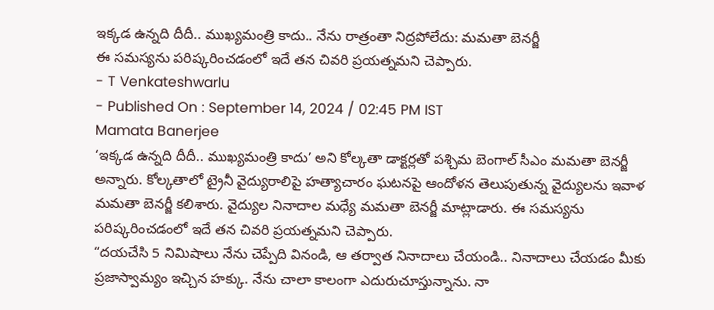ఇక్కడ ఉన్నది దీదీ.. ముఖ్యమంత్రి కాదు.. నేను రాత్రంతా నిద్రపోలేదు: మమతా బెనర్జీ
ఈ సమస్యను పరిష్కరించడంలో ఇదే తన చివరి ప్రయత్నమని చెప్పారు.
- T Venkateshwarlu
- Published On : September 14, 2024 / 02:45 PM IST
Mamata Banerjee
‘ఇక్కడ ఉన్నది దీదీ.. ముఖ్యమంత్రి కాదు’ అని కోల్కతా డాక్టర్లతో పశ్చిమ బెంగాల్ సీఎం మమతా బెనర్జీ అన్నారు. కోల్కతాలో ట్రైనీ వైద్యురాలిపై హత్యాచారం ఘటనపై ఆందోళన తెలుపుతున్న వైద్యులను ఇవాళ మమతా బెనర్జీ కలిశారు. వైద్యుల నినాదాల మధ్యే మమతా బెనర్జీ మాట్లాడారు. ఈ సమస్యను పరిష్కరించడంలో ఇదే తన చివరి ప్రయత్నమని చెప్పారు.
“దయచేసి 5 నిమిషాలు నేను చెప్పేది వినండి, ఆ తర్వాత నినాదాలు చేయండి.. నినాదాలు చేయడం మీకు ప్రజాస్వామ్యం ఇచ్చిన హక్కు. నేను చాలా కాలంగా ఎదురుచూస్తున్నాను. నా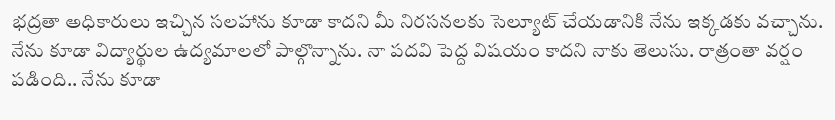భద్రతా అధికారులు ఇచ్చిన సలహాను కూడా కాదని మీ నిరసనలకు సెల్యూట్ చేయడానికి నేను ఇక్కడకు వచ్చాను.
నేను కూడా విద్యార్థుల ఉద్యమాలలో పాల్గొన్నాను. నా పదవి పెద్ద విషయం కాదని నాకు తెలుసు. రాత్రంతా వర్షం పడింది.. నేను కూడా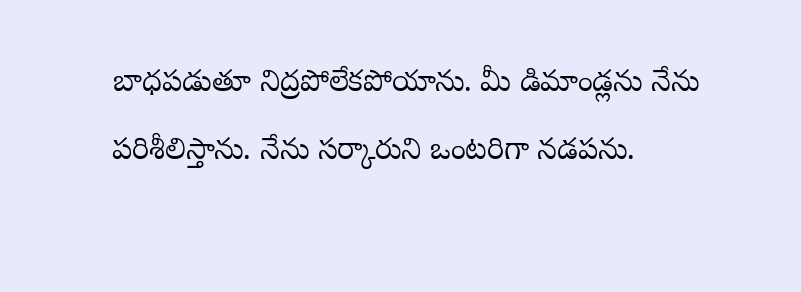బాధపడుతూ నిద్రపోలేకపోయాను. మీ డిమాండ్లను నేను పరిశీలిస్తాను. నేను సర్కారుని ఒంటరిగా నడపను.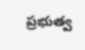ప్రభుత్వ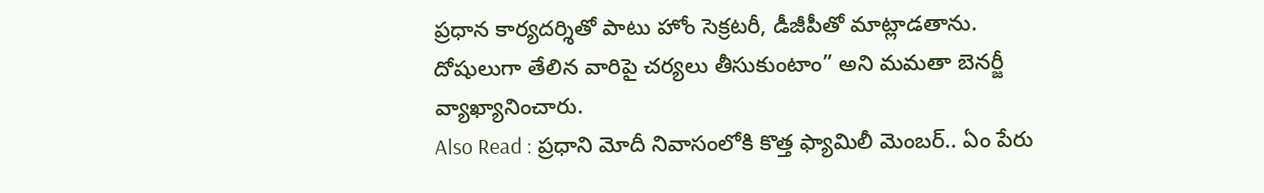ప్రధాన కార్యదర్శితో పాటు హోం సెక్రటరీ, డీజీపీతో మాట్లాడతాను. దోషులుగా తేలిన వారిపై చర్యలు తీసుకుంటాం” అని మమతా బెనర్జీ వ్యాఖ్యానించారు.
Also Read : ప్రధాని మోదీ నివాసంలోకి కొత్త ఫ్యామిలీ మెంబర్.. ఏం పేరు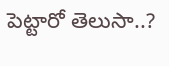పెట్టారో తెలుసా..?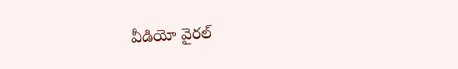వీడియో వైరల్